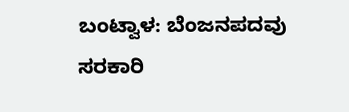ಬಂಟ್ವಾಳ: ಬೆಂಜನಪದವು  ಸರಕಾರಿ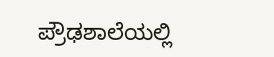ಪ್ರೌಢಶಾಲೆಯಲ್ಲಿ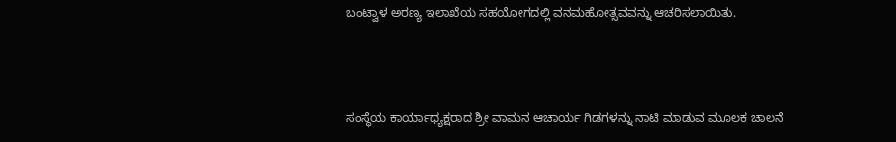ಬಂಟ್ವಾಳ ಅರಣ್ಯ ಇಲಾಖೆಯ ಸಹಯೋಗದಲ್ಲಿ ವನಮಹೋತ್ಸವವನ್ನು ಆಚರಿಸಲಾಯಿತು.



ಸಂಸ್ಥೆಯ ಕಾರ್ಯಾಧ್ಯಕ್ಷರಾದ ಶ್ರೀ ವಾಮನ ಆಚಾರ್ಯ ಗಿಡಗಳನ್ನು ನಾಟಿ ಮಾಡುವ ಮೂಲಕ ಚಾಲನೆ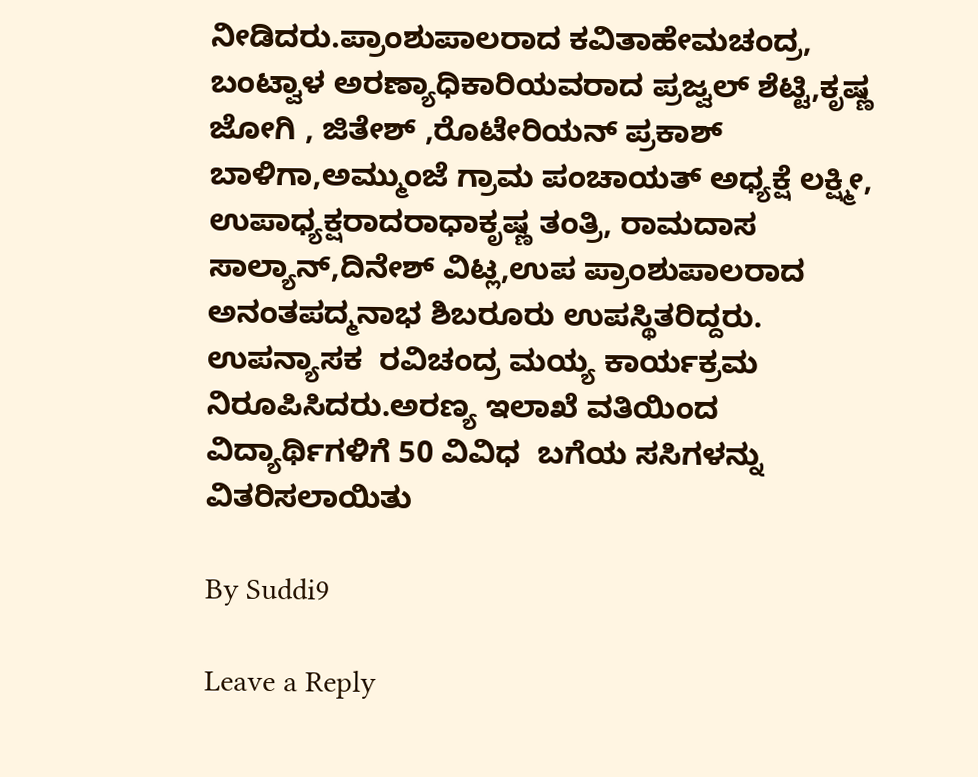ನೀಡಿದರು.ಪ್ರಾಂಶುಪಾಲರಾದ ಕವಿತಾಹೇಮಚಂದ್ರ, ಬಂಟ್ವಾಳ ಅರಣ್ಯಾಧಿಕಾರಿಯವರಾದ ಪ್ರಜ್ವಲ್ ಶೆಟ್ಟಿ,ಕೃಷ್ಣ ಜೋಗಿ , ಜಿತೇಶ್ ,ರೊಟೇರಿಯನ್ ಪ್ರಕಾಶ್ ಬಾಳಿಗಾ,ಅಮ್ಮುಂಜೆ ಗ್ರಾಮ ಪಂಚಾಯತ್ ಅಧ್ಯಕ್ಷೆ ಲಕ್ಷ್ಮೀ, ಉಪಾಧ್ಯಕ್ಷರಾದರಾಧಾಕೃಷ್ಣ ತಂತ್ರಿ, ರಾಮದಾಸ ಸಾಲ್ಯಾನ್,ದಿನೇಶ್ ವಿಟ್ಲ,ಉಪ ಪ್ರಾಂಶುಪಾಲರಾದ  ಅನಂತಪದ್ಮನಾಭ ಶಿಬರೂರು ಉಪಸ್ಥಿತರಿದ್ದರು.
ಉಪನ್ಯಾಸಕ  ರವಿಚಂದ್ರ ಮಯ್ಯ ಕಾರ್ಯಕ್ರಮ ನಿರೂಪಿಸಿದರು.ಅರಣ್ಯ ಇಲಾಖೆ ವತಿಯಿಂದ  ವಿದ್ಯಾರ್ಥಿಗಳಿಗೆ 50 ವಿವಿಧ  ಬಗೆಯ ಸಸಿಗಳನ್ನು ವಿತರಿಸಲಾಯಿತು

By Suddi9

Leave a Reply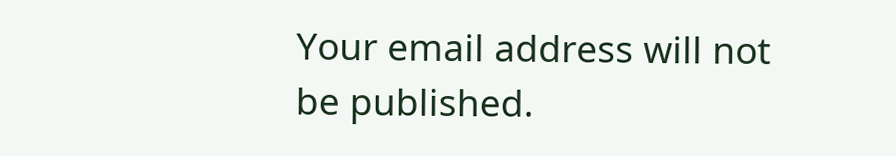Your email address will not be published.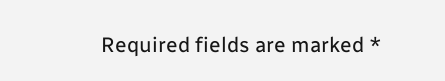Required fields are marked *